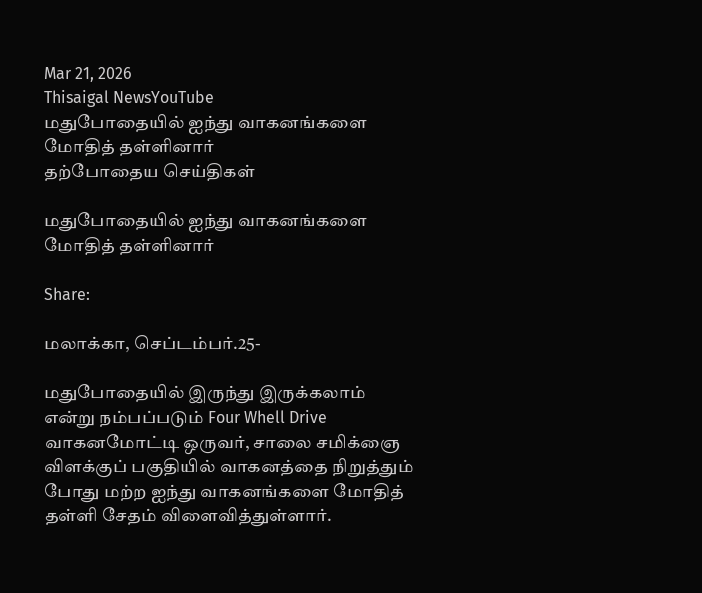Mar 21, 2026
Thisaigal NewsYouTube
மதுபோதையில் ஐந்து வாகனங்களை மோதித் தள்ளினார்
தற்போதைய செய்திகள்

மதுபோதையில் ஐந்து வாகனங்களை மோதித் தள்ளினார்

Share:

மலாக்கா, செப்டம்பர்.25-

மதுபோதையில் இருந்து இருக்கலாம் என்று நம்பப்படும் Four Whell Drive வாகனமோட்டி ஒருவர், சாலை சமிக்ஞை விளக்குப் பகுதியில் வாகனத்தை நிறுத்தும் போது மற்ற ஐந்து வாகனங்களை மோதித் தள்ளி சேதம் விளைவித்துள்ளார்.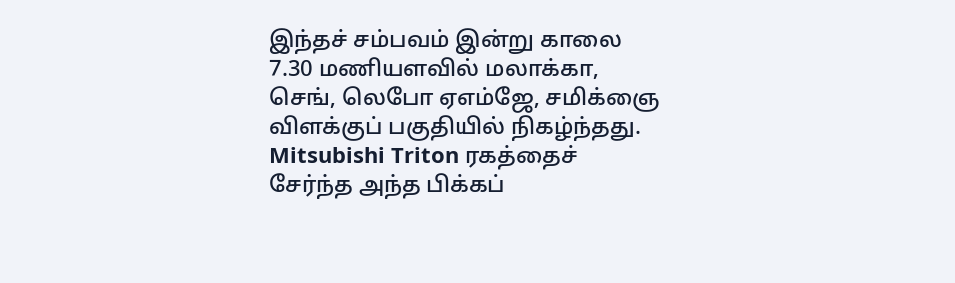இந்தச் சம்பவம் இன்று காலை 7.30 மணியளவில் மலாக்கா, செங், லெபோ ஏஎம்ஜே, சமிக்ஞை விளக்குப் பகுதியில் நிகழ்ந்தது. Mitsubishi Triton ரகத்தைச் சேர்ந்த அந்த பிக்கப்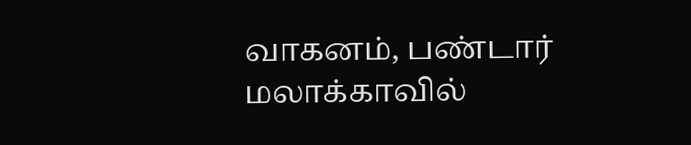வாகனம், பண்டார் மலாக்காவில்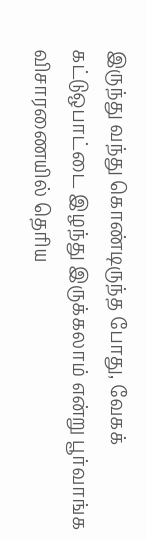இருந்து வந்து கொண்டிருந்த போது, வேகக் கட்டுஒபாட்டை இழந்து இருக்கலாம் என்று பூர்வாங்க விசாரணையில் தெரிய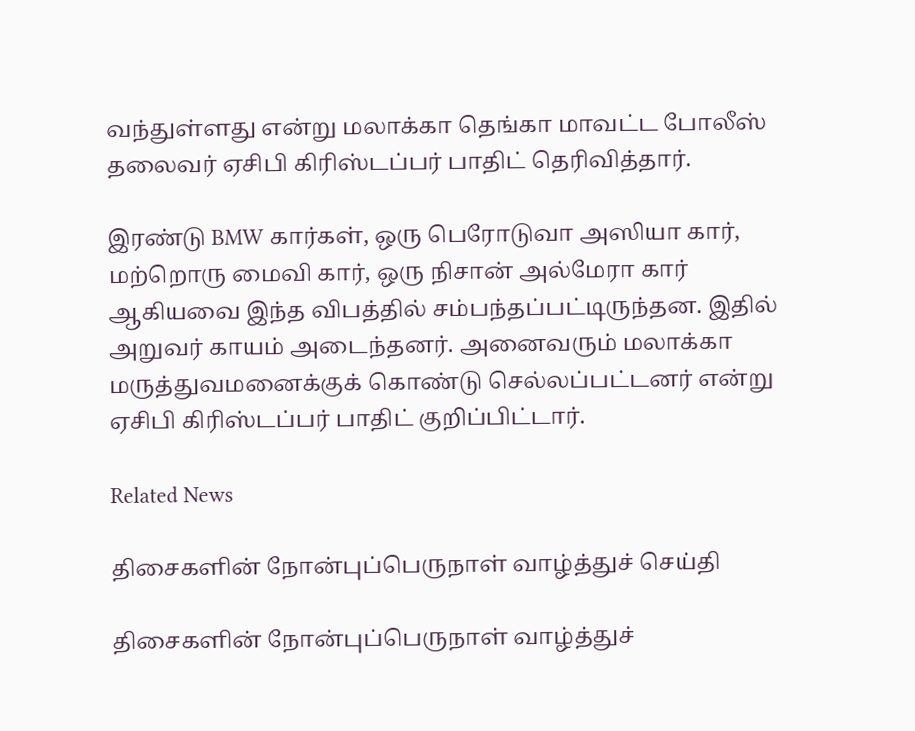வந்துள்ளது என்று மலாக்கா தெங்கா மாவட்ட போலீஸ் தலைவர் ஏசிபி கிரிஸ்டப்பர் பாதிட் தெரிவித்தார்.

இரண்டு BMW கார்கள், ஒரு பெரோடுவா அஸியா கார், மற்றொரு மைவி கார், ஒரு நிசான் அல்மேரா கார் ஆகியவை இந்த விபத்தில் சம்பந்தப்பட்டிருந்தன. இதில் அறுவர் காயம் அடைந்தனர். அனைவரும் மலாக்கா மருத்துவமனைக்குக் கொண்டு செல்லப்பட்டனர் என்று ஏசிபி கிரிஸ்டப்பர் பாதிட் குறிப்பிட்டார்.

Related News

திசைகளின் நோன்புப்பெருநாள் வாழ்த்துச் செய்தி

திசைகளின் நோன்புப்பெருநாள் வாழ்த்துச்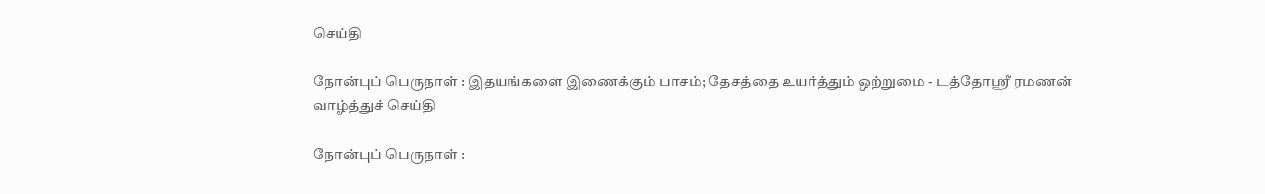செய்தி

நோன்புப் பெருநாள் : இதயங்களை இணைக்கும் பாசம்; தேசத்தை உயர்த்தும் ஒற்றுமை - டத்தோஶ்ரீ ரமணன் வாழ்த்துச் செய்தி

நோன்புப் பெருநாள் :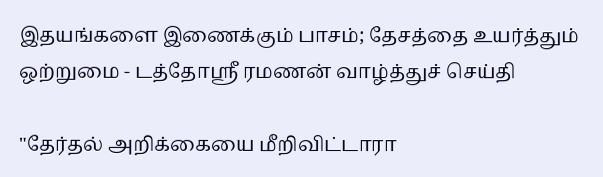இதயங்களை இணைக்கும் பாசம்; தேசத்தை உயர்த்தும் ஒற்றுமை - டத்தோஶ்ரீ ரமணன் வாழ்த்துச் செய்தி

"தேர்தல் அறிக்கையை மீறிவிட்டாரா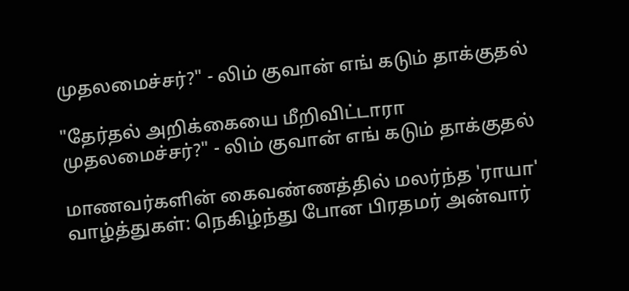முதலமைச்சர்?" - லிம் குவான் எங் கடும் தாக்குதல்

"தேர்தல் அறிக்கையை மீறிவிட்டாரா முதலமைச்சர்?" - லிம் குவான் எங் கடும் தாக்குதல்

மாணவர்களின் கைவண்ணத்தில் மலர்ந்த 'ராயா' வாழ்த்துகள்: நெகிழ்ந்து போன பிரதமர் அன்வார்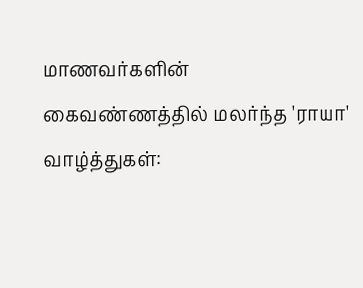மாணவர்களின் கைவண்ணத்தில் மலர்ந்த 'ராயா' வாழ்த்துகள்: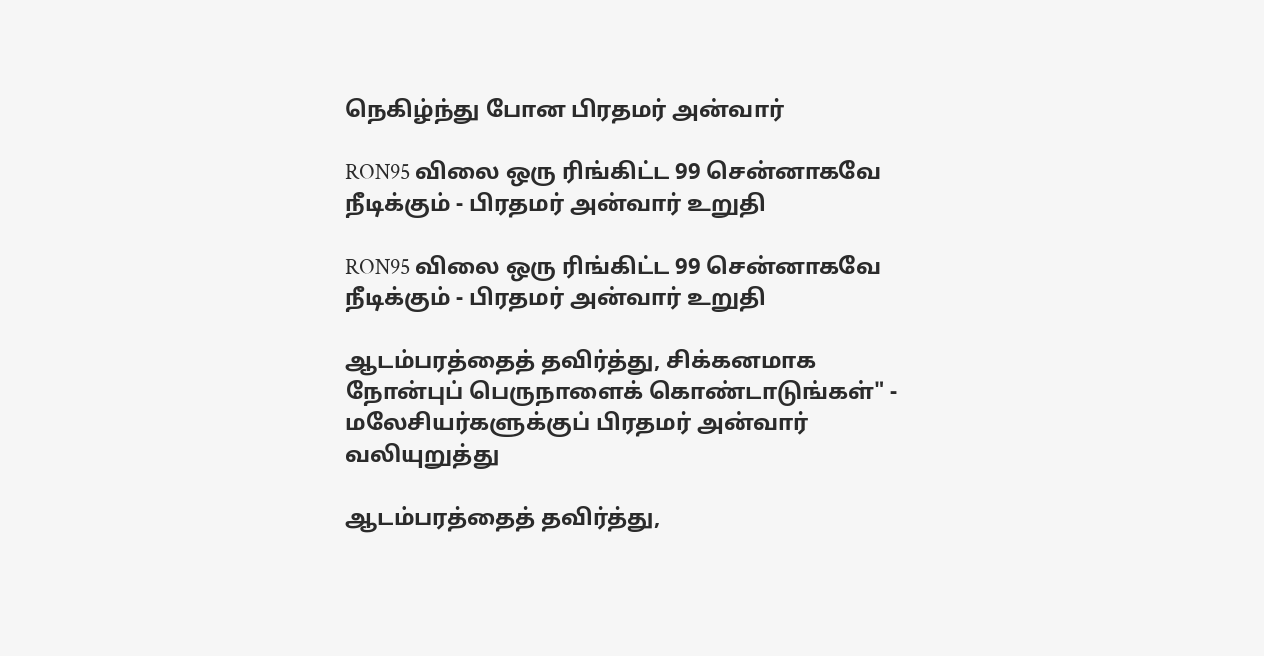நெகிழ்ந்து போன பிரதமர் அன்வார்

RON95 விலை ஒரு ரிங்கிட்ட 99 சென்னாகவே நீடிக்கும் - பிரதமர் அன்வார் உறுதி

RON95 விலை ஒரு ரிங்கிட்ட 99 சென்னாகவே நீடிக்கும் - பிரதமர் அன்வார் உறுதி

ஆடம்பரத்தைத் தவிர்த்து, சிக்கனமாக   நோன்புப் பெருநாளைக் கொண்டாடுங்கள்" - மலேசியர்களுக்குப் பிரதமர் அன்வார் வலியுறுத்து

ஆடம்பரத்தைத் தவிர்த்து,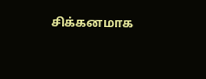சிக்கனமாக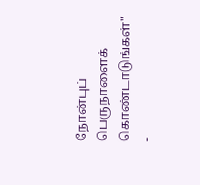நோன்புப் பெருநாளைக் கொண்டாடுங்கள்" -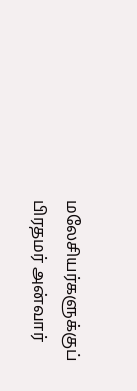மலேசியர்களுக்குப் பிரதமர் அன்வார்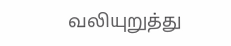வலியுறுத்து